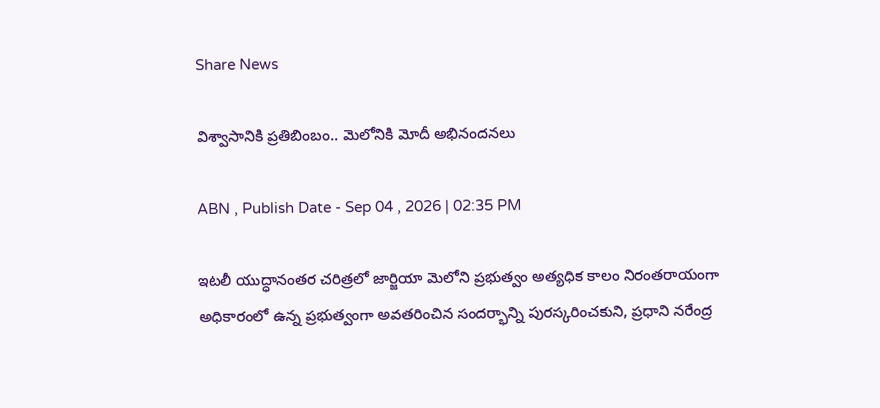Share News

విశ్వాసానికి ప్రతిబింబం.. మెలోనికి మోదీ అభినందనలు

ABN , Publish Date - Sep 04 , 2026 | 02:35 PM

ఇటలీ యుద్ధానంతర చరిత్రలో జార్జియా మెలోని ప్రభుత్వం అత్యధిక కాలం నిరంతరాయంగా అధికారంలో ఉన్న ప్రభుత్వంగా అవతరించిన సందర్భాన్ని పురస్కరించకుని, ప్రధాని నరేంద్ర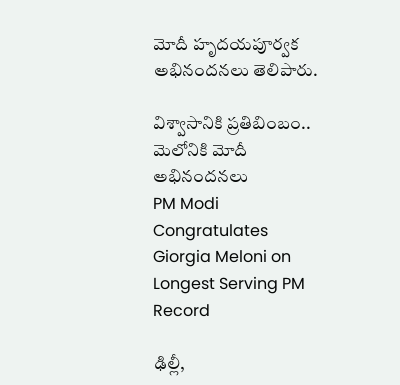మోదీ హృదయపూర్వక అభినందనలు తెలిపారు.

విశ్వాసానికి ప్రతిబింబం.. మెలోనికి మోదీ అభినందనలు
PM Modi Congratulates Giorgia Meloni on Longest Serving PM Record

ఢిల్లీ,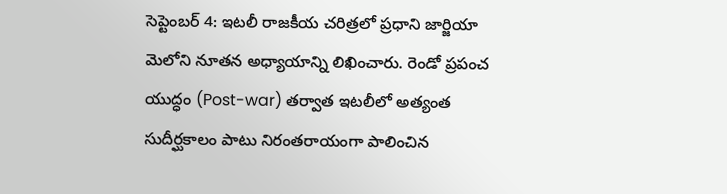సెప్టెంబర్ 4: ఇటలీ రాజకీయ చరిత్రలో ప్రధాని జార్జియా మెలోని నూతన అధ్యాయాన్ని లిఖించారు. రెండో ప్రపంచ యుద్ధం (Post-war) తర్వాత ఇటలీలో అత్యంత సుదీర్ఘకాలం పాటు నిరంతరాయంగా పాలించిన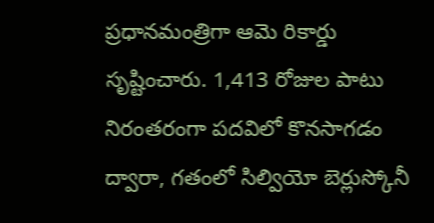ప్రధానమంత్రిగా ఆమె రికార్డు సృష్టించారు. 1,413 రోజుల పాటు నిరంతరంగా పదవిలో కొనసాగడం ద్వారా, గతంలో సిల్వియో బెర్లుస్కోనీ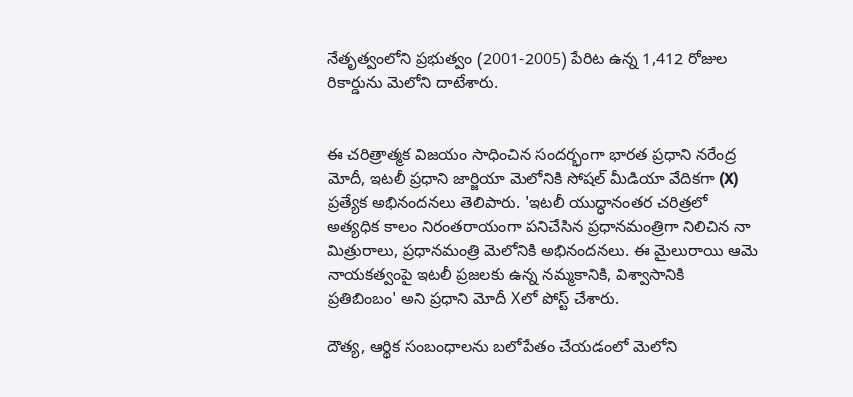నేతృత్వంలోని ప్రభుత్వం (2001-2005) పేరిట ఉన్న 1,412 రోజుల రికార్డును మెలోని దాటేశారు.


ఈ చరిత్రాత్మక విజయం సాధించిన సందర్భంగా భారత ప్రధాని నరేంద్ర మోదీ, ఇటలీ ప్రధాని జార్జియా మెలోనికి సోషల్ మీడియా వేదికగా (X) ప్రత్యేక అభినందనలు తెలిపారు. 'ఇటలీ యుద్ధానంతర చరిత్రలో అత్యధిక కాలం నిరంతరాయంగా పనిచేసిన ప్రధానమంత్రిగా నిలిచిన నా మిత్రురాలు, ప్రధానమంత్రి మెలోనికి అభినందనలు. ఈ మైలురాయి ఆమె నాయకత్వంపై ఇటలీ ప్రజలకు ఉన్న నమ్మకానికి, విశ్వాసానికి ప్రతిబింబం' అని ప్రధాని మోదీ Xలో పోస్ట్ చేశారు.

దౌత్య, ఆర్థిక సంబంధాలను బలోపేతం చేయడంలో మెలోని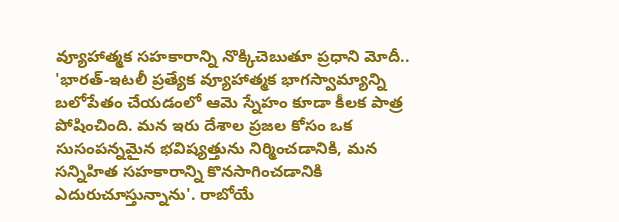వ్యూహాత్మక సహకారాన్ని నొక్కిచెబుతూ ప్రధాని మోదీ.. 'భారత్-ఇటలీ ప్రత్యేక వ్యూహాత్మక భాగస్వామ్యాన్ని బలోపేతం చేయడంలో ఆమె స్నేహం కూడా కీలక పాత్ర పోషించింది. మన ఇరు దేశాల ప్రజల కోసం ఒక సుసంపన్నమైన భవిష్యత్తును నిర్మించడానికి, మన సన్నిహిత సహకారాన్ని కొనసాగించడానికి ఎదురుచూస్తున్నాను'. రాబోయే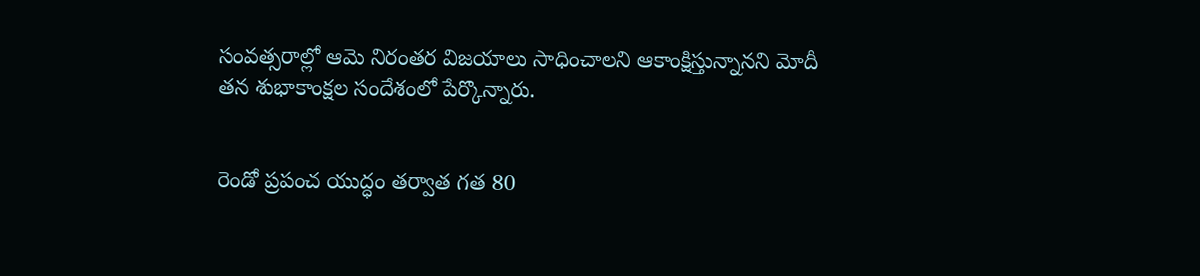సంవత్సరాల్లో ఆమె నిరంతర విజయాలు సాధించాలని ఆకాంక్షిస్తున్నానని మోదీ తన శుభాకాంక్షల సందేశంలో పేర్కొన్నారు.


రెండో ప్రపంచ యుద్ధం తర్వాత గత 80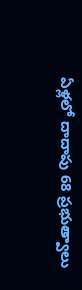ఏళ్లలో దాదాపు 68 ప్రభుత్వాలు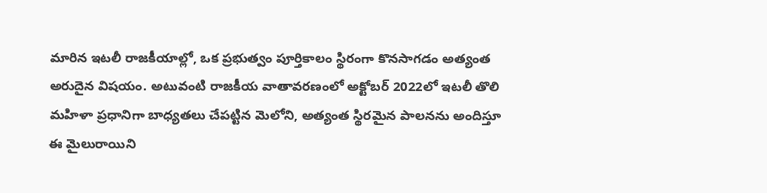మారిన ఇటలీ రాజకీయాల్లో, ఒక ప్రభుత్వం పూర్తికాలం స్థిరంగా కొనసాగడం అత్యంత అరుదైన విషయం. అటువంటి రాజకీయ వాతావరణంలో అక్టోబర్ 2022లో ఇటలీ తొలి మహిళా ప్రధానిగా బాధ్యతలు చేపట్టిన మెలోని, అత్యంత స్థిరమైన పాలనను అందిస్తూ ఈ మైలురాయిని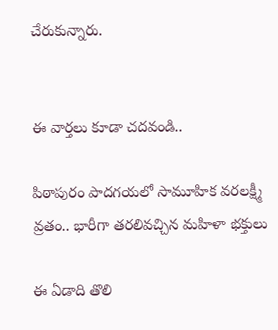చేరుకున్నారు.


ఈ వార్తలు కూడా చదవండి..

పిఠాపురం పాదగయలో సామూహిక వరలక్ష్మీ వ్రతం.. భారీగా తరలివచ్చిన మహిళా భక్తులు

ఈ ఏడాది తొలి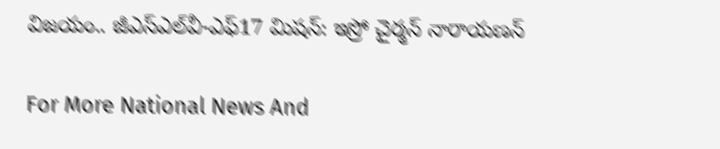విజయం.. జీఎస్ఎల్‌వీ-ఎఫ్17 మిషన్: ఇస్రో చైర్మన్ నారాయణన్

For More National News And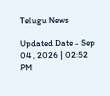Telugu News

Updated Date - Sep 04 , 2026 | 02:52 PM